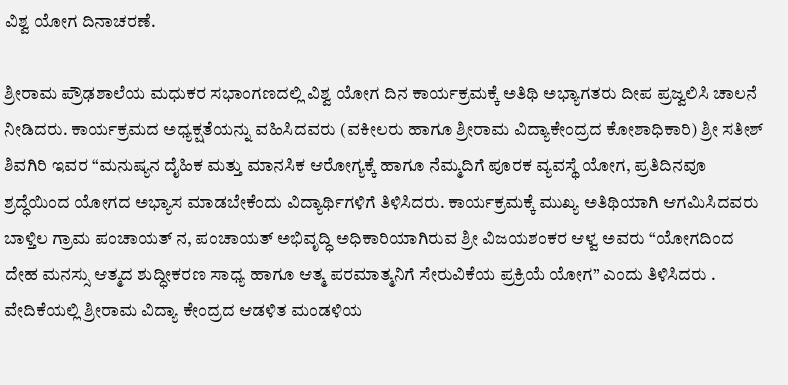ವಿಶ್ವ ಯೋಗ ದಿನಾಚರಣೆ.

ಶ್ರೀರಾಮ ಪ್ರೌಢಶಾಲೆಯ ಮಧುಕರ ಸಭಾಂಗಣದಲ್ಲಿ ವಿಶ್ವ ಯೋಗ ದಿನ ಕಾರ್ಯಕ್ರಮಕ್ಕೆ ಅತಿಥಿ ಅಭ್ಯಾಗತರು ದೀಪ ಪ್ರಜ್ವಲಿಸಿ ಚಾಲನೆ ನೀಡಿದರು. ಕಾರ್ಯಕ್ರಮದ ಅಧ್ಯಕ್ಷತೆಯನ್ನು ವಹಿಸಿದವರು (ವಕೀಲರು ಹಾಗೂ ಶ್ರೀರಾಮ ವಿದ್ಯಾಕೇಂದ್ರದ ಕೋಶಾಧಿಕಾರಿ) ಶ್ರೀ ಸತೀಶ್ ಶಿವಗಿರಿ ಇವರ “ಮನುಷ್ಯನ ದೈಹಿಕ ಮತ್ತು ಮಾನಸಿಕ ಆರೋಗ್ಯಕ್ಕೆ ಹಾಗೂ ನೆಮ್ಮದಿಗೆ ಪೂರಕ ವ್ಯವಸ್ಥೆ ಯೋಗ, ಪ್ರತಿದಿನವೂ ಶ್ರದ್ಧೆಯಿಂದ ಯೋಗದ ಅಭ್ಯಾಸ ಮಾಡಬೇಕೆಂದು ವಿದ್ಯಾರ್ಥಿಗಳಿಗೆ ತಿಳಿಸಿದರು. ಕಾರ್ಯಕ್ರಮಕ್ಕೆ ಮುಖ್ಯ ಅತಿಥಿಯಾಗಿ ಆಗಮಿಸಿದವರು ಬಾಳ್ತಿಲ ಗ್ರಾಮ ಪಂಚಾಯತ್ ನ, ಪಂಚಾಯತ್ ಅಭಿವೃದ್ಧಿ ಅಧಿಕಾರಿಯಾಗಿರುವ ಶ್ರೀ ವಿಜಯಶಂಕರ ಆಳ್ವ ಅವರು “ಯೋಗದಿಂದ ದೇಹ ಮನಸ್ಸು ಆತ್ಮದ ಶುದ್ಧೀಕರಣ ಸಾಧ್ಯ ಹಾಗೂ ಆತ್ಮ ಪರಮಾತ್ಮನಿಗೆ ಸೇರುವಿಕೆಯ ಪ್ರಕ್ರಿಯೆ ಯೋಗ” ಎಂದು ತಿಳಿಸಿದರು . ವೇದಿಕೆಯಲ್ಲಿ ಶ್ರೀರಾಮ ವಿದ್ಯಾ ಕೇಂದ್ರದ ಆಡಳಿತ ಮಂಡಳಿಯ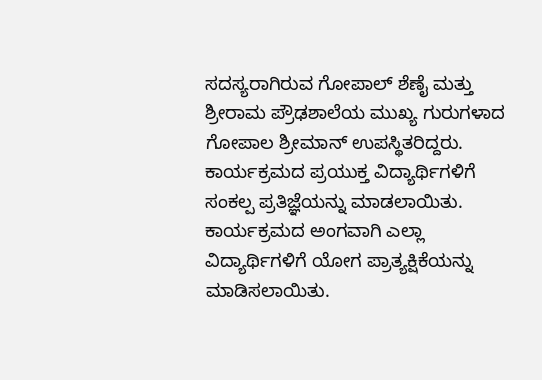ಸದಸ್ಯರಾಗಿರುವ ಗೋಪಾಲ್ ಶೆಣೈ ಮತ್ತು ಶ್ರೀರಾಮ ಪ್ರೌಢಶಾಲೆಯ ಮುಖ್ಯ ಗುರುಗಳಾದ ಗೋಪಾಲ ಶ್ರೀಮಾನ್ ಉಪಸ್ಥಿತರಿದ್ದರು.
ಕಾರ್ಯಕ್ರಮದ ಪ್ರಯುಕ್ತ ವಿದ್ಯಾರ್ಥಿಗಳಿಗೆ ಸಂಕಲ್ಪ ಪ್ರತಿಜ್ಞೆಯನ್ನು ಮಾಡಲಾಯಿತು. ಕಾರ್ಯಕ್ರಮದ ಅಂಗವಾಗಿ ಎಲ್ಲಾ ವಿದ್ಯಾರ್ಥಿಗಳಿಗೆ ಯೋಗ ಪ್ರಾತ್ಯಕ್ಷಿಕೆಯನ್ನು ಮಾಡಿಸಲಾಯಿತು.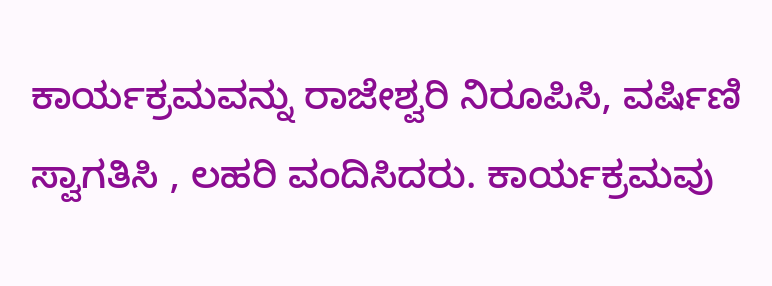ಕಾರ್ಯಕ್ರಮವನ್ನು ರಾಜೇಶ್ವರಿ ನಿರೂಪಿಸಿ, ವರ್ಷಿಣಿ ಸ್ವಾಗತಿಸಿ , ಲಹರಿ ವಂದಿಸಿದರು. ಕಾರ್ಯಕ್ರಮವು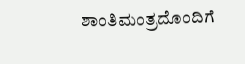ಶಾಂತಿಮಂತ್ರದೊಂದಿಗೆ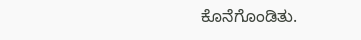ಕೊನೆಗೊಂಡಿತು.